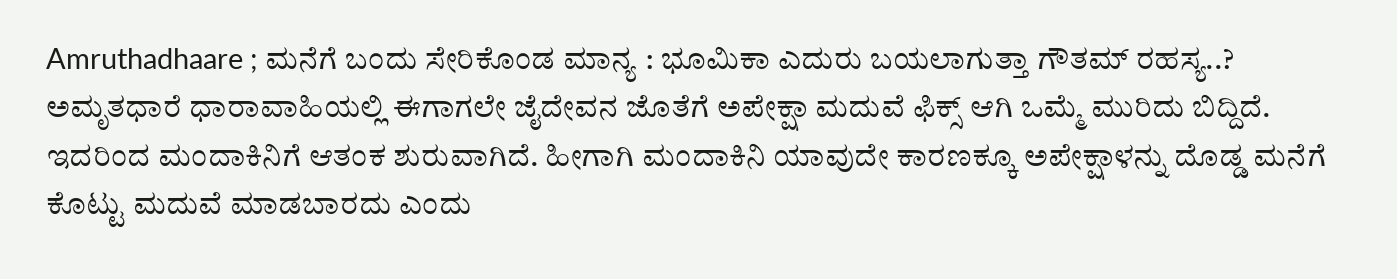Amruthadhaare ; ಮನೆಗೆ ಬಂದು ಸೇರಿಕೊಂಡ ಮಾನ್ಯ : ಭೂಮಿಕಾ ಎದುರು ಬಯಲಾಗುತ್ತಾ ಗೌತಮ್ ರಹಸ್ಯ..?
ಅಮೃತಧಾರೆ ಧಾರಾವಾಹಿಯಲ್ಲಿ ಈಗಾಗಲೇ ಜೈದೇವನ ಜೊತೆಗೆ ಅಪೇಕ್ಷಾ ಮದುವೆ ಫಿಕ್ಸ್ ಆಗಿ ಒಮ್ಮೆ ಮುರಿದು ಬಿದ್ದಿದೆ. ಇದರಿಂದ ಮಂದಾಕಿನಿಗೆ ಆತಂಕ ಶುರುವಾಗಿದೆ. ಹೀಗಾಗಿ ಮಂದಾಕಿನಿ ಯಾವುದೇ ಕಾರಣಕ್ಕೂ ಅಪೇಕ್ಷಾಳನ್ನು ದೊಡ್ಡ ಮನೆಗೆ ಕೊಟ್ಟು ಮದುವೆ ಮಾಡಬಾರದು ಎಂದು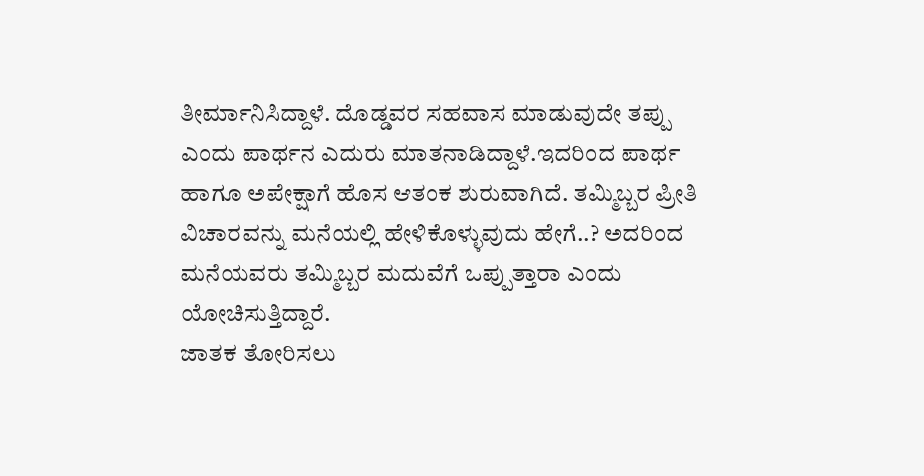ತೀರ್ಮಾನಿಸಿದ್ದಾಳೆ. ದೊಡ್ಡವರ ಸಹವಾಸ ಮಾಡುವುದೇ ತಪ್ಪು ಎಂದು ಪಾರ್ಥನ ಎದುರು ಮಾತನಾಡಿದ್ದಾಳೆ.ಇದರಿಂದ ಪಾರ್ಥ ಹಾಗೂ ಅಪೇಕ್ಷಾಗೆ ಹೊಸ ಆತಂಕ ಶುರುವಾಗಿದೆ. ತಮ್ಮಿಬ್ಬರ ಪ್ರೀತಿ ವಿಚಾರವನ್ನು ಮನೆಯಲ್ಲಿ ಹೇಳಿಕೊಳ್ಳುವುದು ಹೇಗೆ..? ಅದರಿಂದ ಮನೆಯವರು ತಮ್ಮಿಬ್ಬರ ಮದುವೆಗೆ ಒಪ್ಪುತ್ತಾರಾ ಎಂದು ಯೋಚಿಸುತ್ತಿದ್ದಾರೆ.
ಜಾತಕ ತೋರಿಸಲು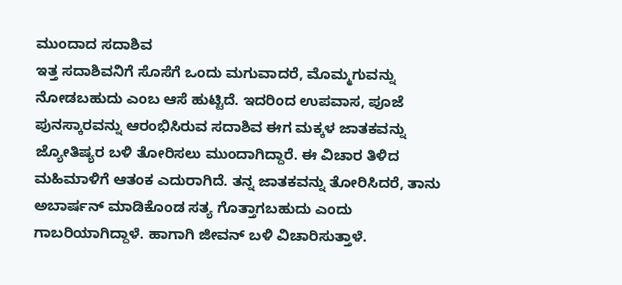ಮುಂದಾದ ಸದಾಶಿವ
ಇತ್ತ ಸದಾಶಿವನಿಗೆ ಸೊಸೆಗೆ ಒಂದು ಮಗುವಾದರೆ, ಮೊಮ್ಮಗುವನ್ನು ನೋಡಬಹುದು ಎಂಬ ಆಸೆ ಹುಟ್ಟಿದೆ. ಇದರಿಂದ ಉಪವಾಸ, ಪೂಜೆ ಪುನಸ್ಕಾರವನ್ನು ಆರಂಭಿಸಿರುವ ಸದಾಶಿವ ಈಗ ಮಕ್ಕಳ ಜಾತಕವನ್ನು ಜ್ಯೋತಿಷ್ಯರ ಬಳಿ ತೋರಿಸಲು ಮುಂದಾಗಿದ್ದಾರೆ. ಈ ವಿಚಾರ ತಿಳಿದ ಮಹಿಮಾಳಿಗೆ ಆತಂಕ ಎದುರಾಗಿದೆ. ತನ್ನ ಜಾತಕವನ್ನು ತೋರಿಸಿದರೆ, ತಾನು ಅಬಾರ್ಷನ್ ಮಾಡಿಕೊಂಡ ಸತ್ಯ ಗೊತ್ತಾಗಬಹುದು ಎಂದು ಗಾಬರಿಯಾಗಿದ್ದಾಳೆ. ಹಾಗಾಗಿ ಜೀವನ್ ಬಳಿ ವಿಚಾರಿಸುತ್ತಾಳೆ.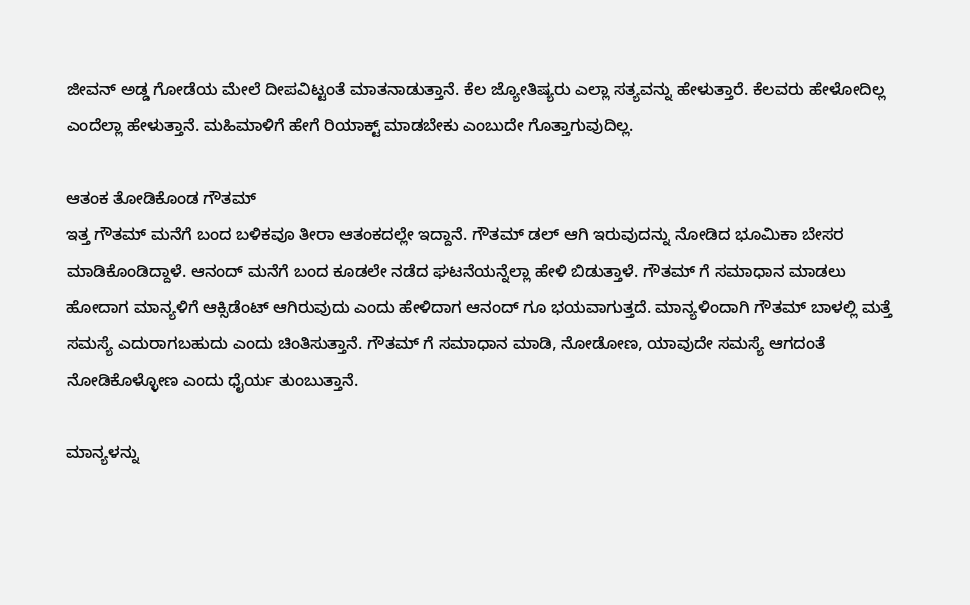ಜೀವನ್ ಅಡ್ಡ ಗೋಡೆಯ ಮೇಲೆ ದೀಪವಿಟ್ಟಂತೆ ಮಾತನಾಡುತ್ತಾನೆ. ಕೆಲ ಜ್ಯೋತಿಷ್ಯರು ಎಲ್ಲಾ ಸತ್ಯವನ್ನು ಹೇಳುತ್ತಾರೆ. ಕೆಲವರು ಹೇಳೋದಿಲ್ಲ ಎಂದೆಲ್ಲಾ ಹೇಳುತ್ತಾನೆ. ಮಹಿಮಾಳಿಗೆ ಹೇಗೆ ರಿಯಾಕ್ಟ್ ಮಾಡಬೇಕು ಎಂಬುದೇ ಗೊತ್ತಾಗುವುದಿಲ್ಲ.

ಆತಂಕ ತೋಡಿಕೊಂಡ ಗೌತಮ್
ಇತ್ತ ಗೌತಮ್ ಮನೆಗೆ ಬಂದ ಬಳಿಕವೂ ತೀರಾ ಆತಂಕದಲ್ಲೇ ಇದ್ದಾನೆ. ಗೌತಮ್ ಡಲ್ ಆಗಿ ಇರುವುದನ್ನು ನೋಡಿದ ಭೂಮಿಕಾ ಬೇಸರ ಮಾಡಿಕೊಂಡಿದ್ದಾಳೆ. ಆನಂದ್ ಮನೆಗೆ ಬಂದ ಕೂಡಲೇ ನಡೆದ ಘಟನೆಯನ್ನೆಲ್ಲಾ ಹೇಳಿ ಬಿಡುತ್ತಾಳೆ. ಗೌತಮ್ ಗೆ ಸಮಾಧಾನ ಮಾಡಲು ಹೋದಾಗ ಮಾನ್ಯಳಿಗೆ ಆಕ್ಸಿಡೆಂಟ್ ಆಗಿರುವುದು ಎಂದು ಹೇಳಿದಾಗ ಆನಂದ್ ಗೂ ಭಯವಾಗುತ್ತದೆ. ಮಾನ್ಯಳಿಂದಾಗಿ ಗೌತಮ್ ಬಾಳಲ್ಲಿ ಮತ್ತೆ ಸಮಸ್ಯೆ ಎದುರಾಗಬಹುದು ಎಂದು ಚಿಂತಿಸುತ್ತಾನೆ. ಗೌತಮ್ ಗೆ ಸಮಾಧಾನ ಮಾಡಿ, ನೋಡೋಣ, ಯಾವುದೇ ಸಮಸ್ಯೆ ಆಗದಂತೆ ನೋಡಿಕೊಳ್ಳೋಣ ಎಂದು ಧೈರ್ಯ ತುಂಬುತ್ತಾನೆ.

ಮಾನ್ಯಳನ್ನು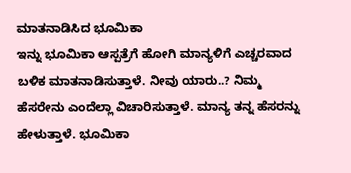ಮಾತನಾಡಿಸಿದ ಭೂಮಿಕಾ
ಇನ್ನು ಭೂಮಿಕಾ ಆಸ್ಪತ್ರೆಗೆ ಹೋಗಿ ಮಾನ್ಯಳಿಗೆ ಎಚ್ಚರವಾದ ಬಳಿಕ ಮಾತನಾಡಿಸುತ್ತಾಳೆ. ನೀವು ಯಾರು..? ನಿಮ್ಮ ಹೆಸರೇನು ಎಂದೆಲ್ಲಾ ವಿಚಾರಿಸುತ್ತಾಳೆ. ಮಾನ್ಯ ತನ್ನ ಹೆಸರನ್ನು ಹೇಳುತ್ತಾಳೆ. ಭೂಮಿಕಾ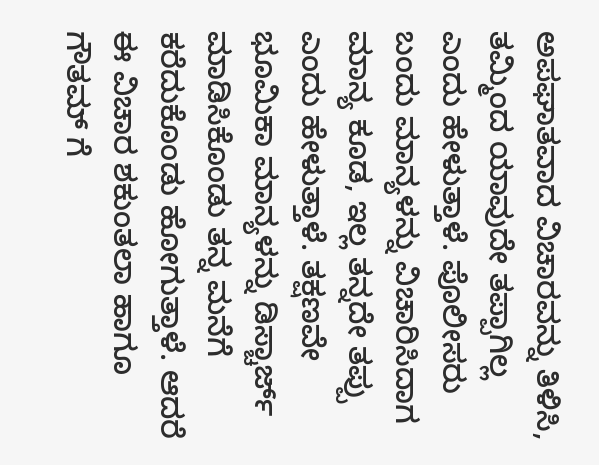ಅಪಘಾತವಾದ ವಿಚಾರವನ್ನು ತಿಳಿಸಿ, ತಮ್ಮಿಂದ ಯಾವುದೇ ತಪ್ಪಾಗಿಲ್ಲ ಎಂದು ಹೇಳುತ್ತಾಳೆ. ಪೊಲೀಸರು ಬಂದು ಮಾನ್ಯಳನ್ನು ವಿಚಾರಿಸಿದಾಗ ಮಾನ್ಯ ಕೂಡ, ಇಲ್ಲ ತನ್ನದೇ ತಪ್ಪು ಎಂದು ಹೇಳುತ್ತಾಳೆ. ತಕ್ಷಣವೇ ಭೂಮಿಕಾ ಮಾನ್ಯಳನ್ನು ಡಿಸ್ಚಾರ್ಜ್ ಮಾಡಿಸಿಕೊಂಡು ತನ್ನ ಮನೆಗೆ ಕರೆದುಕೊಂಡು ಹೋಗುತ್ತಾಳೆ. ಆದರೆ ಈ ವಿಚಾರ ಶಕುಂತಲಾ ಹಾಗೂ ಗೌತಮ್ ಗೆ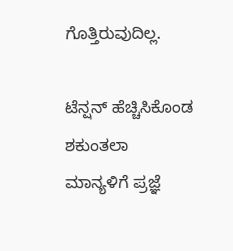ಗೊತ್ತಿರುವುದಿಲ್ಲ.

ಟೆನ್ಷನ್ ಹೆಚ್ಚಿಸಿಕೊಂಡ ಶಕುಂತಲಾ
ಮಾನ್ಯಳಿಗೆ ಪ್ರಜ್ಞೆ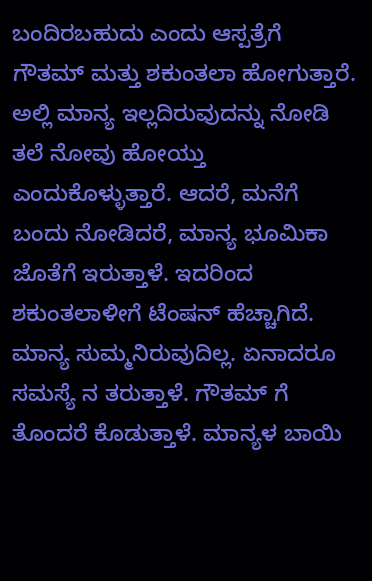ಬಂದಿರಬಹುದು ಎಂದು ಆಸ್ಪತ್ರೆಗೆ ಗೌತಮ್ ಮತ್ತು ಶಕುಂತಲಾ ಹೋಗುತ್ತಾರೆ. ಅಲ್ಲಿ ಮಾನ್ಯ ಇಲ್ಲದಿರುವುದನ್ನು ನೋಡಿ ತಲೆ ನೋವು ಹೋಯ್ತು ಎಂದುಕೊಳ್ಳುತ್ತಾರೆ. ಆದರೆ, ಮನೆಗೆ ಬಂದು ನೋಡಿದರೆ, ಮಾನ್ಯ ಭೂಮಿಕಾ ಜೊತೆಗೆ ಇರುತ್ತಾಳೆ. ಇದರಿಂದ ಶಕುಂತಲಾಳೀಗೆ ಟೆಂಷನ್ ಹೆಚ್ಚಾಗಿದೆ. ಮಾನ್ಯ ಸುಮ್ಮನಿರುವುದಿಲ್ಲ. ಏನಾದರೂ ಸಮಸ್ಯೆ ನ ತರುತ್ತಾಳೆ. ಗೌತಮ್ ಗೆ ತೊಂದರೆ ಕೊಡುತ್ತಾಳೆ. ಮಾನ್ಯಳ ಬಾಯಿ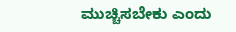ಮುಚ್ಚಿಸಬೇಕು ಎಂದು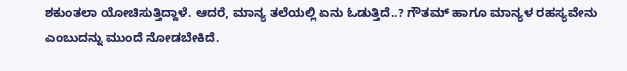ಶಕುಂತಲಾ ಯೋಚಿಸುತ್ತಿದ್ದಾಳೆ. ಆದರೆ, ಮಾನ್ಯ ತಲೆಯಲ್ಲಿ ಏನು ಓಡುತ್ತಿದೆ..? ಗೌತಮ್ ಹಾಗೂ ಮಾನ್ಯಳ ರಹಸ್ಯವೇನು ಎಂಬುದನ್ನು ಮುಂದೆ ನೋಡಬೇಕಿದೆ.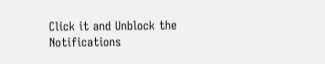Click it and Unblock the Notifications